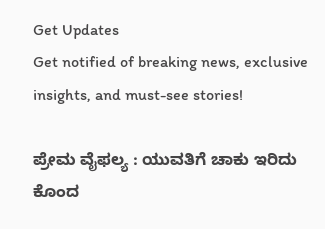Get Updates
Get notified of breaking news, exclusive insights, and must-see stories!

ಪ್ರೇಮ ವೈಫಲ್ಯ : ಯುವತಿಗೆ ಚಾಕು ಇರಿದು ಕೊಂದ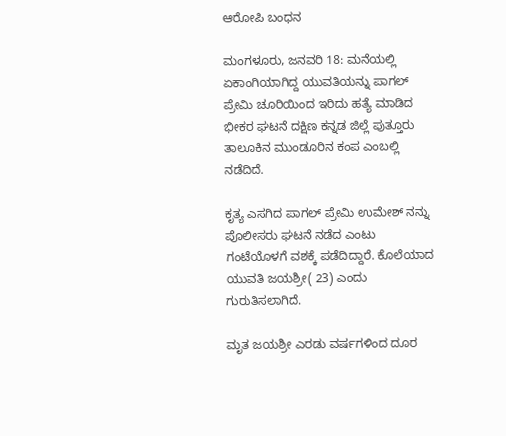ಆರೋಪಿ ಬಂಧನ

ಮಂಗಳೂರು, ಜನವರಿ 18: ಮನೆಯಲ್ಲಿ ಏಕಾಂಗಿಯಾಗಿದ್ದ ಯುವತಿಯನ್ನು ಪಾಗಲ್ ಪ್ರೇಮಿ ಚೂರಿಯಿಂದ ಇರಿದು ಹತ್ಯೆ ಮಾಡಿದ ಭೀಕರ ಘಟನೆ ದಕ್ಷಿಣ ಕನ್ನಡ ಜಿಲ್ಲೆ ಪುತ್ತೂರು ತಾಲೂಕಿನ ಮುಂಡೂರಿನ ಕಂಪ ಎಂಬಲ್ಲಿ ನಡೆದಿದೆ.

ಕೃತ್ಯ ಎಸಗಿದ ಪಾಗಲ್ ಪ್ರೇಮಿ‌ ಉಮೇಶ್ ನನ್ನು ಪೊಲೀಸರು ಘಟನೆ ನಡೆದ ಎಂಟು ಗಂಟೆಯೊಳಗೆ ವಶಕ್ಕೆ ಪಡೆದಿದ್ದಾರೆ. ಕೊಲೆಯಾದ ಯುವತಿ ಜಯಶ್ರೀ( 23) ಎಂದು ಗುರುತಿಸಲಾಗಿದೆ.

ಮೃತ ಜಯಶ್ರೀ ಎರಡು ವರ್ಷಗಳಿಂದ ದೂರ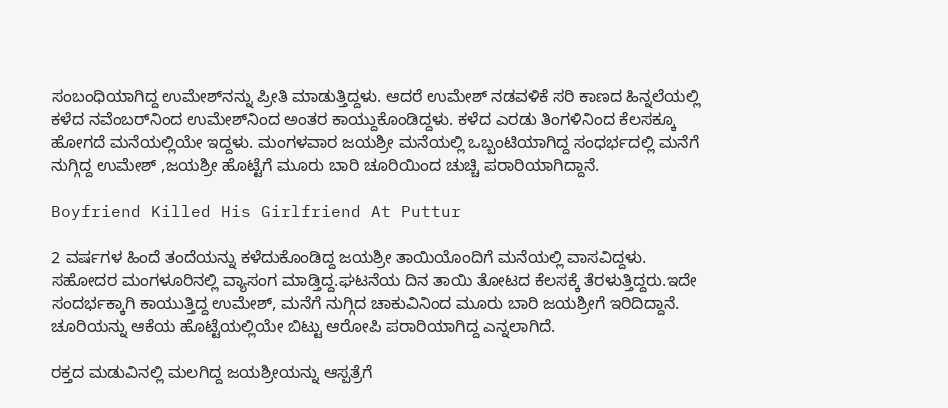ಸಂಬಂಧಿಯಾಗಿದ್ದ ಉಮೇಶ್‌ನನ್ನು ಪ್ರೀತಿ ಮಾಡುತ್ತಿದ್ದಳು. ಆದರೆ ಉಮೇಶ್ ನಡವಳಿಕೆ ಸರಿ ಕಾಣದ ಹಿನ್ನಲೆಯಲ್ಲಿ ಕಳೆದ ನವೆಂಬರ್‌ನಿಂದ ಉಮೇಶ್‌ನಿಂದ ಅಂತರ ಕಾಯ್ದುಕೊಂಡಿದ್ದಳು. ಕಳೆದ ಎರಡು ತಿಂಗಳಿನಿಂದ ಕೆಲಸಕ್ಕೂ ಹೋಗದೆ ಮನೆಯಲ್ಲಿಯೇ ಇದ್ದಳು. ಮಂಗಳವಾರ ಜಯಶ್ರೀ ಮನೆಯಲ್ಲಿ ಒಬ್ಬಂಟಿಯಾಗಿದ್ದ ಸಂಧರ್ಭದಲ್ಲಿ ಮನೆಗೆ ನುಗ್ಗಿದ್ದ ಉಮೇಶ್ ,ಜಯಶ್ರೀ ಹೊಟ್ಟೆಗೆ ಮೂರು ಬಾರಿ ಚೂರಿಯಿಂದ ಚುಚ್ಚಿ ಪರಾರಿಯಾಗಿದ್ದಾನೆ.

Boyfriend Killed His Girlfriend At Puttur

2 ವರ್ಷಗಳ ಹಿಂದೆ ತಂದೆಯನ್ನು ಕಳೆದುಕೊಂಡಿದ್ದ ಜಯಶ್ರೀ ತಾಯಿಯೊಂದಿಗೆ ಮನೆಯಲ್ಲಿ ವಾಸವಿದ್ದಳು. ಸಹೋದರ ಮಂಗಳೂರಿನಲ್ಲಿ ವ್ಯಾಸಂಗ ಮಾಡ್ತಿದ್ದ.ಘಟನೆಯ ದಿನ ತಾಯಿ ತೋಟದ ಕೆಲಸಕ್ಕೆ ತೆರಳುತ್ತಿದ್ದರು.ಇದೇ ಸಂದರ್ಭಕ್ಕಾಗಿ ಕಾಯುತ್ತಿದ್ದ ಉಮೇಶ್, ಮನೆಗೆ ನುಗ್ಗಿದ ಚಾಕುವಿನಿಂದ ಮೂರು ಬಾರಿ ಜಯಶ್ರೀಗೆ ಇರಿದಿದ್ದಾನೆ. ಚೂರಿಯನ್ನು ಆಕೆಯ ಹೊಟ್ಟೆಯಲ್ಲಿಯೇ ಬಿಟ್ಟು ಆರೋಪಿ ಪರಾರಿಯಾಗಿದ್ದ ಎನ್ನಲಾಗಿದೆ.

ರಕ್ತದ ಮಡುವಿನಲ್ಲಿ ಮಲಗಿದ್ದ ಜಯಶ್ರೀಯನ್ನು ಆಸ್ಪತ್ರೆಗೆ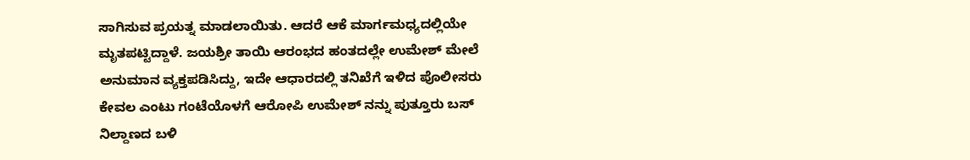ಸಾಗಿಸುವ ಪ್ರಯತ್ನ ಮಾಡಲಾಯಿತು. ಆದರೆ ಆಕೆ ಮಾರ್ಗಮಧ್ಯದಲ್ಲಿಯೇ ಮೃತಪಟ್ಟಿದ್ದಾಳೆ. ಜಯಶ್ರೀ ತಾಯಿ ಆರಂಭದ ಹಂತದಲ್ಲೇ ಉಮೇಶ್ ಮೇಲೆ ಅನುಮಾನ ವ್ಯಕ್ತಪಡಿಸಿದ್ದು, ಇದೇ ಆಧಾರದಲ್ಲಿ ತನಿಖೆಗೆ ಇಳಿದ ಪೊಲೀಸರು ಕೇವಲ ಎಂಟು ಗಂಟೆಯೊಳಗೆ ಆರೋಪಿ ಉಮೇಶ್ ನನ್ನು ಪುತ್ತೂರು ಬಸ್ ನಿಲ್ದಾಣದ ಬಳಿ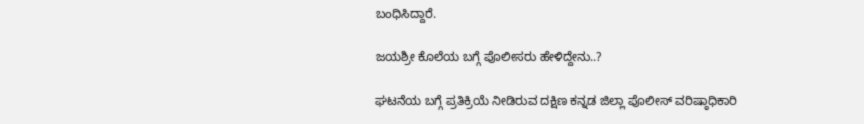ಬಂಧಿಸಿದ್ದಾರೆ.

ಜಯಶ್ರೀ ಕೊಲೆಯ ಬಗ್ಗೆ ಪೊಲೀಸರು ಹೇಳಿದ್ದೇನು..?

ಘಟನೆಯ ಬಗ್ಗೆ ಪ್ರತಿಕ್ರಿಯೆ ನೀಡಿರುವ ದಕ್ಷಿಣ ಕನ್ನಡ ಜಿಲ್ಲಾ ಪೊಲೀಸ್ ವರಿಷ್ಠಾಧಿಕಾರಿ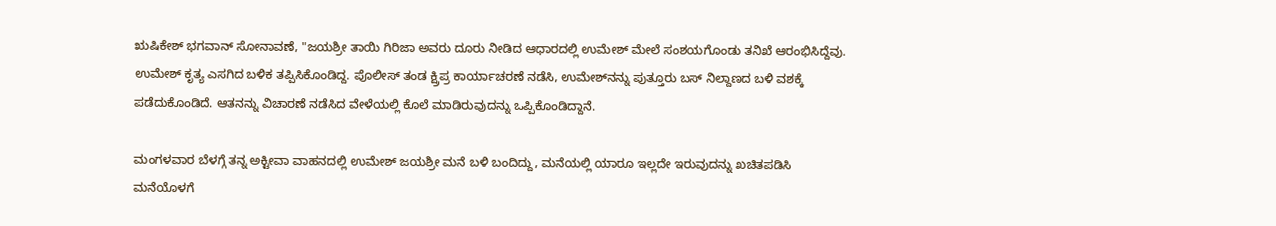ಋಷಿಕೇಶ್ ಭಗವಾನ್ ಸೋನಾವಣೆ, "ಜಯಶ್ರೀ ತಾಯಿ ಗಿರಿಜಾ ಅವರು ದೂರು ನೀಡಿದ ಆಧಾರದಲ್ಲಿ ಉಮೇಶ್ ಮೇಲೆ ಸಂಶಯಗೊಂಡು ತನಿಖೆ ಆರಂಭಿಸಿದ್ದೆವು. ಉಮೇಶ್ ಕೃತ್ಯ ಎಸಗಿದ ಬಳಿಕ ತಪ್ಪಿಸಿಕೊಂಡಿದ್ದ. ಪೊಲೀಸ್ ತಂಡ ಕ್ಷ್ರಿಪ್ರ ಕಾರ್ಯಾಚರಣೆ ನಡೆಸಿ, ಉಮೇಶ್‌ನನ್ನು ಪುತ್ತೂರು ಬಸ್ ನಿಲ್ದಾಣದ ಬಳಿ ವಶಕ್ಕೆ ಪಡೆದುಕೊಂಡಿದೆ. ಆತನನ್ನು ವಿಚಾರಣೆ ನಡೆಸಿದ ವೇಳೆಯಲ್ಲಿ ಕೊಲೆ ಮಾಡಿರುವುದನ್ನು ಒಪ್ಪಿಕೊಂಡಿದ್ದಾನೆ.

ಮಂಗಳವಾರ ಬೆಳಗ್ಗೆ ತನ್ನ ಅಕ್ಟೀವಾ ವಾಹನದಲ್ಲಿ ಉಮೇಶ್ ಜಯಶ್ರೀ ಮನೆ ಬಳಿ ಬಂದಿದ್ದು, ಮನೆಯಲ್ಲಿ ಯಾರೂ ಇಲ್ಲದೇ ಇರುವುದನ್ನು ಖಚಿತಪಡಿಸಿ ಮನೆಯೊಳಗೆ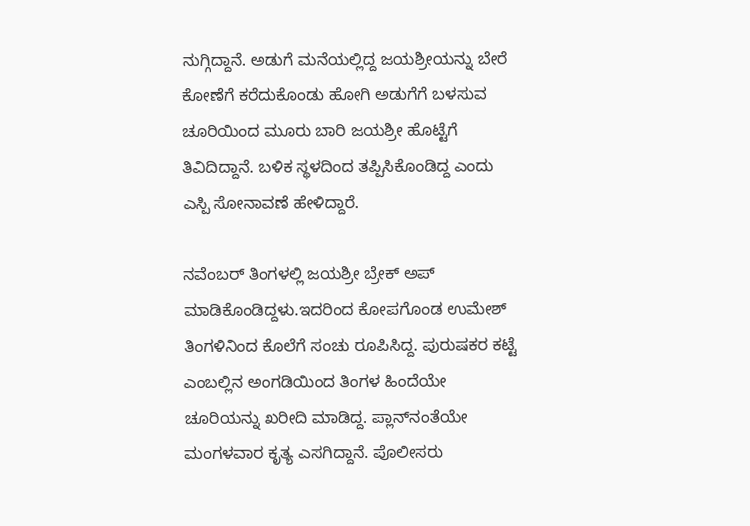ನುಗ್ಗಿದ್ದಾನೆ. ಅಡುಗೆ ಮನೆಯಲ್ಲಿದ್ದ ಜಯಶ್ರೀಯನ್ನು ಬೇರೆ ಕೋಣೆಗೆ ಕರೆದುಕೊಂಡು ಹೋಗಿ ಅಡುಗೆಗೆ ಬಳಸುವ ಚೂರಿಯಿಂದ ಮೂರು ಬಾರಿ ಜಯಶ್ರೀ ಹೊಟ್ಟೆಗೆ ತಿವಿದಿದ್ದಾನೆ. ಬಳಿಕ ಸ್ಥಳದಿಂದ ತಪ್ಪಿಸಿಕೊಂಡಿದ್ದ ಎಂದು ಎಸ್ಪಿ ಸೋನಾವಣೆ ಹೇಳಿದ್ದಾರೆ.

ನವೆಂಬರ್ ತಿಂಗಳಲ್ಲಿ ಜಯಶ್ರೀ ಬ್ರೇಕ್ ಅಪ್ ಮಾಡಿಕೊಂಡಿದ್ದಳು.ಇದರಿಂದ ಕೋಪಗೊಂಡ ಉಮೇಶ್ ತಿಂಗಳಿನಿಂದ ಕೊಲೆಗೆ ಸಂಚು ರೂಪಿಸಿದ್ದ. ಪುರುಷಕರ ಕಟ್ಟೆ ಎಂಬಲ್ಲಿನ ಅಂಗಡಿಯಿಂದ ತಿಂಗಳ ಹಿಂದೆಯೇ ಚೂರಿಯನ್ನು ಖರೀದಿ ಮಾಡಿದ್ದ. ಪ್ಲಾನ್‌ನಂತೆಯೇ ಮಂಗಳವಾರ ಕೃತ್ಯ ಎಸಗಿದ್ದಾನೆ. ಪೊಲೀಸರು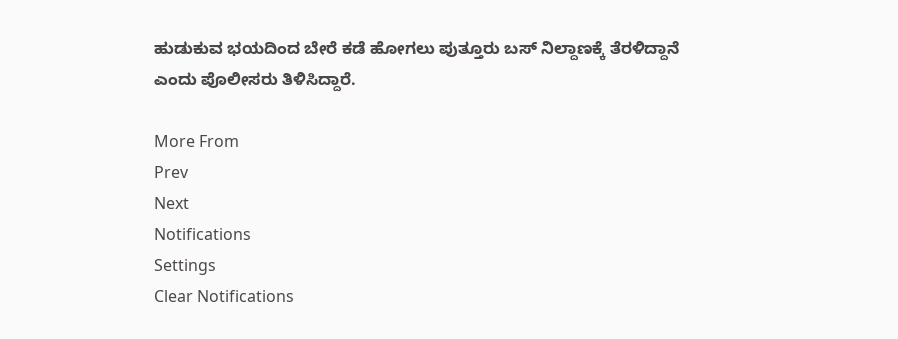ಹುಡುಕುವ ಭಯದಿಂದ ಬೇರೆ ಕಡೆ ಹೋಗಲು ಪುತ್ತೂರು ಬಸ್ ನಿಲ್ದಾಣಕ್ಕೆ ತೆರಳಿದ್ದಾನೆ ಎಂದು ಪೊಲೀಸರು ತಿಳಿಸಿದ್ದಾರೆ.

More From
Prev
Next
Notifications
Settings
Clear Notifications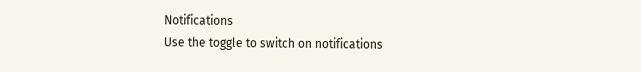Notifications
Use the toggle to switch on notifications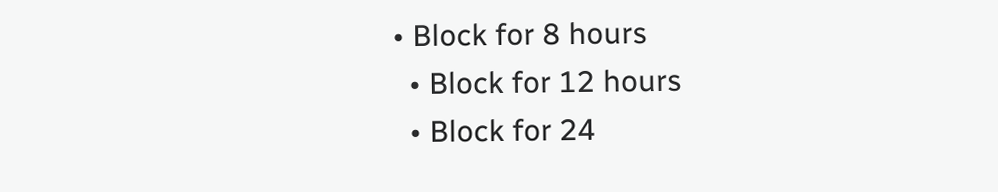• Block for 8 hours
  • Block for 12 hours
  • Block for 24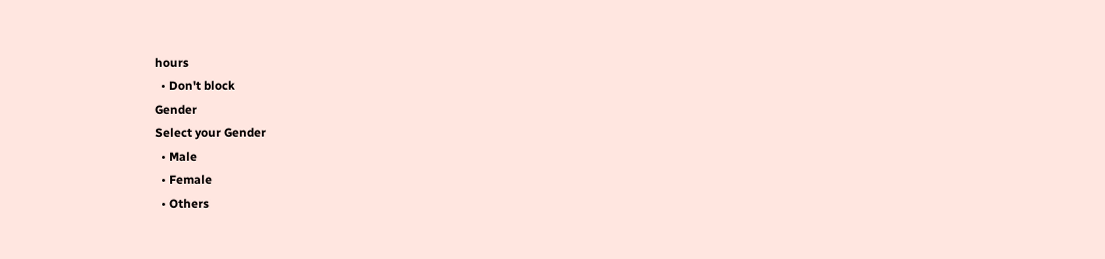hours
  • Don't block
Gender
Select your Gender
  • Male
  • Female
  • Others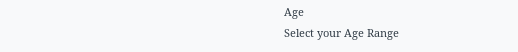Age
Select your Age Range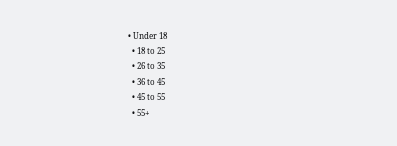• Under 18
  • 18 to 25
  • 26 to 35
  • 36 to 45
  • 45 to 55
  • 55+